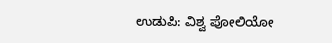ಉಡುಪಿ: ವಿಶ್ವ ಪೋಲಿಯೋ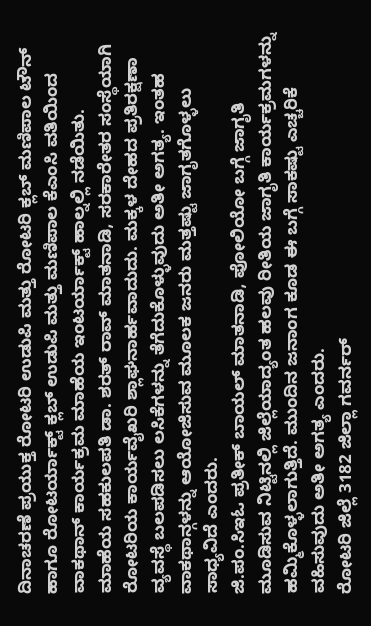ದಿನಾಚರಣೆ ಪ್ರಯುಕ್ತ ರೋಟರಿ ಉಡುಪಿ ಮತ್ತು ರೋಟರಿ ಕ್ಲಬ್ ಮಣಿಪಾಲ ಟೌನ್ ಹಾಗೂ ರೋಟರ್ಯಾಕ್ಟ್ ಕ್ಲಬ್ ಉಡುಪಿ ಮತ್ತು ಮಣಿಪಾಲ ಕೆಎಂಸಿ ವತಿಯಿಂದ ವಾಕಥಾನ್ ಕಾರ್ಯಕ್ರಮ ಮಾಹೆಯ ಇಂಟರ್ಯಾಕ್ಟ್ ಹಾಲ್ನಲ್ಲಿ ನಡೆಯಿತು.
ಮಾಹೆಯ ಸಹಕುಲಪತಿ ಡಾ. ಶರತ್ ರಾವ್ ಮಾತನಾಡಿ, ಸರಕಾರೇತರ ಸಂಸ್ಥೆಯಾಗಿ ರೋಟರಿಯ ಕಾರ್ಯವೈಖರಿ ಶ್ಲಾಘನಾರ್ಹವಾದುದು. ಮಕ್ಕಳ ದೇಹದ ಪ್ರತಿರಕ್ಷಣಾ ವ್ಯವಸ್ಥೆ ಬಲಪಡಿಸಲು ಲಸಿಕೆಗಳನ್ನು ತೆಗೆದುಕೊಳ್ಳುವುದು ಅತೀ ಅಗತ್ಯ. ಇಂತಹ ವಾಕಥಾನ್ಗಳನ್ನು ಆಯೋಜಿಸುವ ಮೂಲಕ ಜನರು ಮತ್ತಷ್ಟು ಜಾಗೃತಗೊಳ್ಳಲು ಸಾಧ್ಯವಿದೆ ಎಂದರು.
ಜಿ.ಪಂ.ಸಿಇಓ ಪ್ರತೀಕ್ ಬಾಯಲ್ ಮಾತನಾಡಿ, ಪೋಲಿಯೋ ಬಗ್ಗೆ ಜಾಗೃತಿ ಮೂಡಿಸುವ ನಿಟ್ಟಿನಲ್ಲಿ ಜಿಲ್ಲೆಯಾದ್ಯಂತ ಹಲವು ರೀತಿಯ ಜಾಗೃತಿ ಕಾರ್ಯಕ್ರಮಗಳನ್ನು ಹಮ್ಮಿಕೊಳ್ಳಲಾಗುತ್ತಿದೆ. ಮುಂದಿನ ಜನಾಂಗ ಕೂಡ ಈ ಬಗ್ಗೆ ಸಾಕಷ್ಟು ಎಚ್ಚರಿಕೆ ವಹಿಸುವುದು ಅತೀ ಅಗತ್ಯ ಎಂದರು.
ರೋಟರಿ ಜಿಲ್ಲೆ 3182 ಜಿಲ್ಲಾ ಗವರ್ನರ್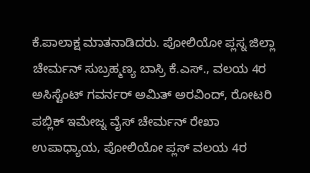ಕೆ.ಪಾಲಾಕ್ಷ ಮಾತನಾಡಿದರು. ಪೋಲಿಯೋ ಪ್ಲಸ್ನ ಜಿಲ್ಲಾ ಚೇರ್ಮನ್ ಸುಬ್ರಹ್ಮಣ್ಯ ಬಾಸ್ರಿ ಕೆ.ಎಸ್., ವಲಯ 4ರ ಅಸಿಸ್ಟೆಂಟ್ ಗವರ್ನರ್ ಅಮಿತ್ ಅರವಿಂದ್, ರೋಟರಿ ಪಬ್ಲಿಕ್ ಇಮೇಜ್ನ ವೈಸ್ ಚೇರ್ಮನ್ ರೇಖಾ ಉಪಾಧ್ಯಾಯ, ಪೋಲಿಯೋ ಪ್ಲಸ್ ವಲಯ 4ರ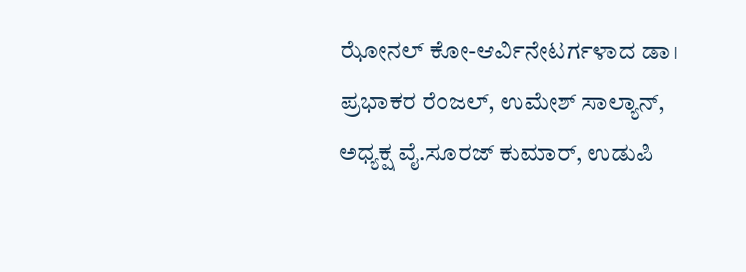ಝೋನಲ್ ಕೋ-ಆರ್ವಿನೇಟರ್ಗಳಾದ ಡಾ। ಪ್ರಭಾಕರ ರೆಂಜಲ್, ಉಮೇಶ್ ಸಾಲ್ಯಾನ್, ಅಧ್ಯಕ್ಷ ವೈ.ಸೂರಜ್ ಕುಮಾರ್, ಉಡುಪಿ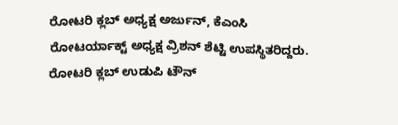ರೋಟರಿ ಕ್ಲಬ್ ಅಧ್ಯಕ್ಷ ಅರ್ಜುನ್, ಕೆಎಂಸಿ ರೋಟರ್ಯಾಕ್ಟ್ ಅಧ್ಯಕ್ಷ ವ್ರಿಶನ್ ಶೆಟ್ಟಿ ಉಪಸ್ಥಿತರಿದ್ದರು. ರೋಟರಿ ಕ್ಲಬ್ ಉಡುಪಿ ಟೌನ್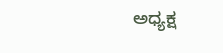ಅಧ್ಯಕ್ಷ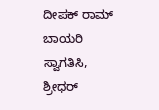ದೀಪಕ್ ರಾಮ್ ಬಾಯರಿ ಸ್ವಾಗತಿಸಿ, ಶ್ರೀಧರ್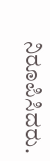ನಿರೂಪಿಸಿದರು.